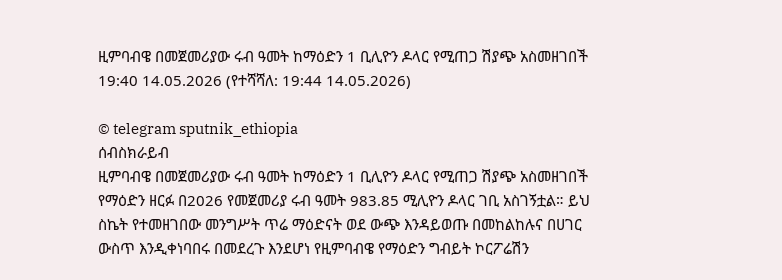ዚምባብዌ በመጀመሪያው ሩብ ዓመት ከማዕድን 1 ቢሊዮን ዶላር የሚጠጋ ሽያጭ አስመዘገበች
19:40 14.05.2026 (የተሻሻለ: 19:44 14.05.2026)

© telegram sputnik_ethiopia
ሰብስክራይብ
ዚምባብዌ በመጀመሪያው ሩብ ዓመት ከማዕድን 1 ቢሊዮን ዶላር የሚጠጋ ሽያጭ አስመዘገበች
የማዕድን ዘርፉ በ2026 የመጀመሪያ ሩብ ዓመት 983.85 ሚሊዮን ዶላር ገቢ አስገኝቷል። ይህ ስኬት የተመዘገበው መንግሥት ጥሬ ማዕድናት ወደ ውጭ እንዳይወጡ በመከልከሉና በሀገር ውስጥ እንዲቀነባበሩ በመደረጉ እንደሆነ የዚምባብዌ የማዕድን ግብይት ኮርፖሬሽን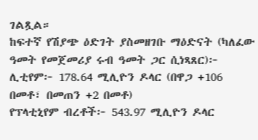ገልጿል።
ከፍተኛ የሽያጭ ዕድገት ያስመዘገቡ ማዕድናት (ካለፈው ዓመት የመጀመሪያ ሩብ ዓመት ጋር ሲነጻጸር)፦
ሊቲየም፦ 178.64 ሚሊዮን ዶላር (በዋጋ +106 በመቶ፣ በመጠን +2 በመቶ)
የፕላቲኒየም ብረቶች፦ 543.97 ሚሊዮን ዶላር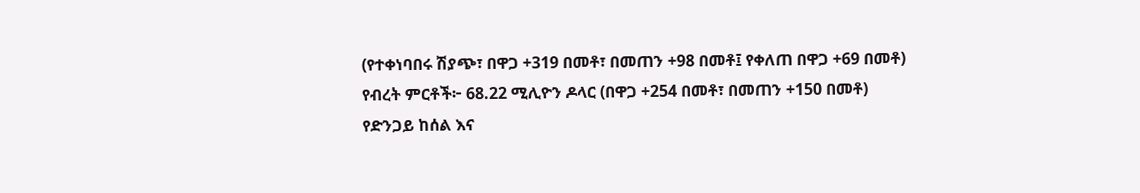(የተቀነባበሩ ሽያጭ፣ በዋጋ +319 በመቶ፣ በመጠን +98 በመቶ፤ የቀለጠ በዋጋ +69 በመቶ)
የብረት ምርቶች፦ 68.22 ሚሊዮን ዶላር (በዋጋ +254 በመቶ፣ በመጠን +150 በመቶ)
የድንጋይ ከሰል እና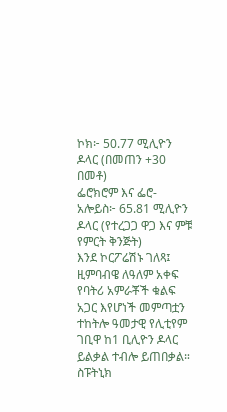ኮክ፦ 50.77 ሚሊዮን ዶላር (በመጠን +30 በመቶ)
ፌሮክሮም እና ፌሮ-አሎይስ፦ 65.81 ሚሊዮን ዶላር (የተረጋጋ ዋጋ እና ምቹ የምርት ቅንጅት)
እንደ ኮርፖሬሽኑ ገለጻ፤ ዚምባብዌ ለዓለም አቀፍ የባትሪ አምራቾች ቁልፍ አጋር እየሆነች መምጣቷን ተከትሎ ዓመታዊ የሊቲየም ገቢዋ ከ1 ቢሊዮን ዶላር ይልቃል ተብሎ ይጠበቃል።
ስፑትኒክ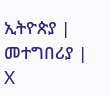ኢትዮጵያ | መተግበሪያ | X